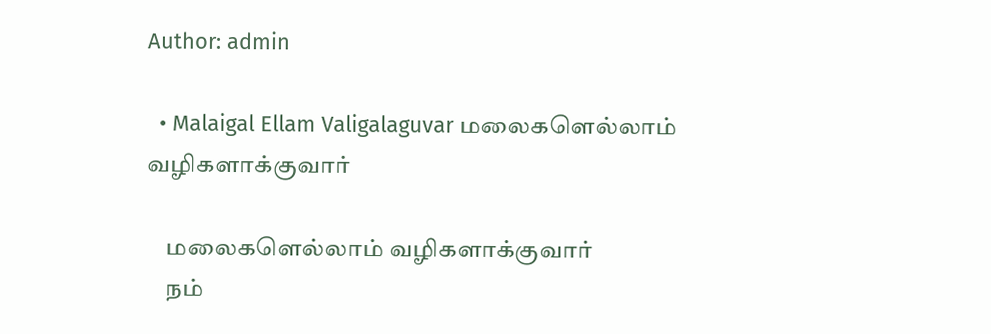Author: admin

  • Malaigal Ellam Valigalaguvar மலைகளெல்லாம் வழிகளாக்குவார்

    மலைகளெல்லாம் வழிகளாக்குவார்
    நம்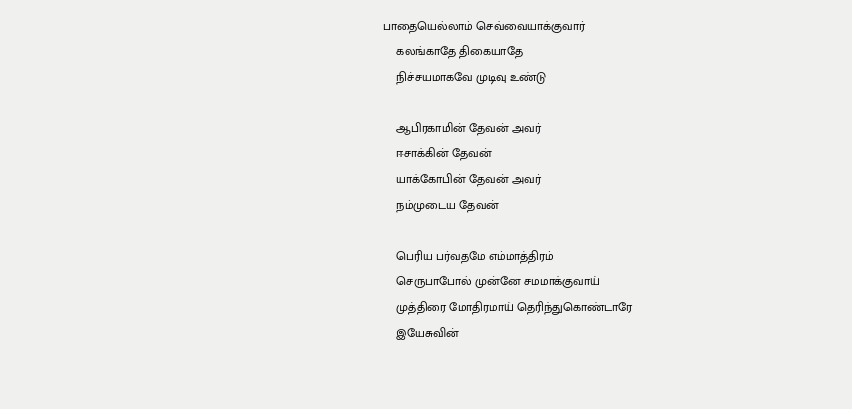பாதையெல்லாம் செவ்வையாக்குவார்
    கலங்காதே திகையாதே
    நிச்சயமாகவே முடிவு உண்டு

    ஆபிரகாமின் தேவன் அவர்
    ஈசாக்கின் தேவன்
    யாக்கோபின் தேவன் அவர்
    நம்முடைய தேவன்

    பெரிய பர்வதமே எம்மாத்திரம்
    செருபாபோல் முன்னே சமமாக்குவாய்
    முத்திரை மோதிரமாய் தெரிந்துகொண்டாரே
    இயேசுவின்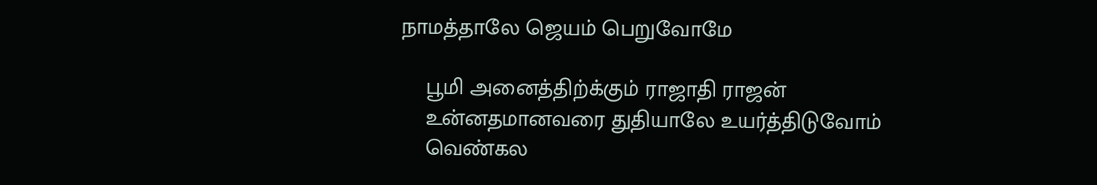நாமத்தாலே ஜெயம் பெறுவோமே

    பூமி அனைத்திற்க்கும் ராஜாதி ராஜன்
    உன்னதமானவரை துதியாலே உயர்த்திடுவோம்
    வெண்கல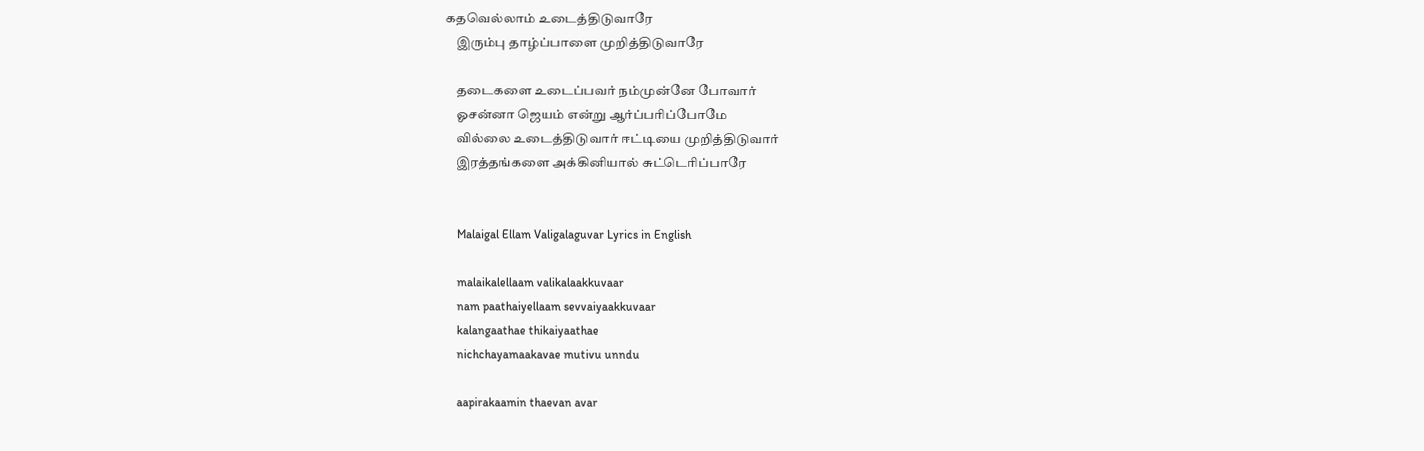கதவெல்லாம் உடைத்திடுவாரே
    இரும்பு தாழ்ப்பாளை முறித்திடுவாரே

    தடைகளை உடைப்பவர் நம்முன்னே போவார்
    ஓசன்னா ஜெயம் என்று ஆர்ப்பரிப்போமே
    வில்லை உடைத்திடுவார் ஈட்டியை முறித்திடுவார்
    இரத்தங்களை அக்கினியால் சுட்டெரிப்பாரே


    Malaigal Ellam Valigalaguvar Lyrics in English

    malaikalellaam valikalaakkuvaar
    nam paathaiyellaam sevvaiyaakkuvaar
    kalangaathae thikaiyaathae
    nichchayamaakavae mutivu unndu

    aapirakaamin thaevan avar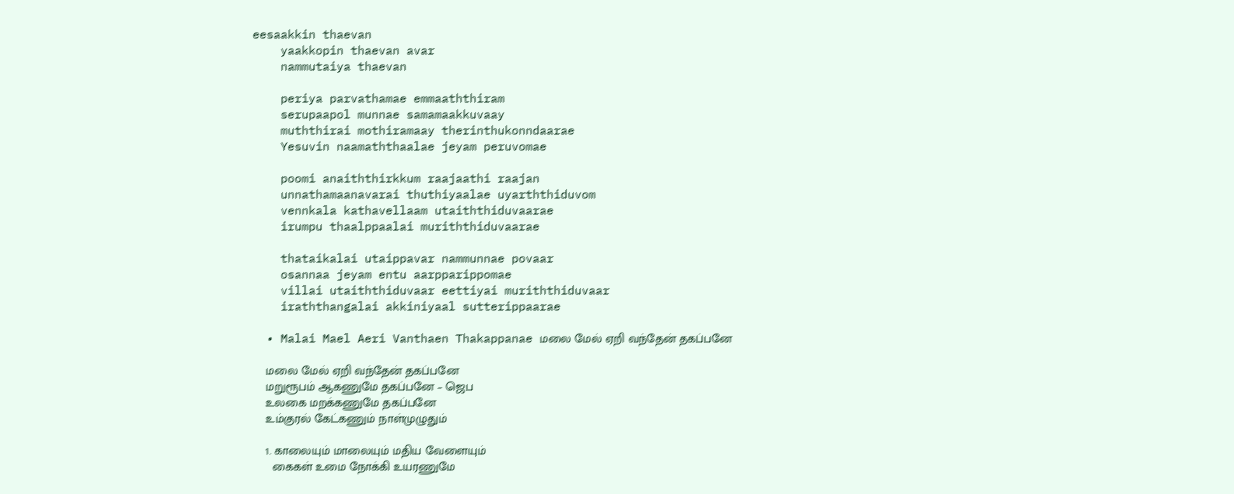eesaakkin thaevan
    yaakkopin thaevan avar
    nammutaiya thaevan

    periya parvathamae emmaaththiram
    serupaapol munnae samamaakkuvaay
    muththirai mothiramaay therinthukonndaarae
    Yesuvin naamaththaalae jeyam peruvomae

    poomi anaiththirkkum raajaathi raajan
    unnathamaanavarai thuthiyaalae uyarththiduvom
    vennkala kathavellaam utaiththiduvaarae
    irumpu thaalppaalai muriththiduvaarae

    thataikalai utaippavar nammunnae povaar
    osannaa jeyam entu aarpparippomae
    villai utaiththiduvaar eettiyai muriththiduvaar
    iraththangalai akkiniyaal sutterippaarae

  • Malai Mael Aeri Vanthaen Thakappanae மலை மேல் ஏறி வந்தேன் தகப்பனே

    மலை மேல் ஏறி வந்தேன் தகப்பனே
    மறுரூபம் ஆகணுமே தகப்பனே – ஜெப
    உலகை மறக்கணுமே தகப்பனே
    உம்குரல் கேட்கணும் நாள்முழுதும்

    1. காலையும் மாலையும் மதிய வேளையும்
      கைகள் உமை நோக்கி உயரணுமே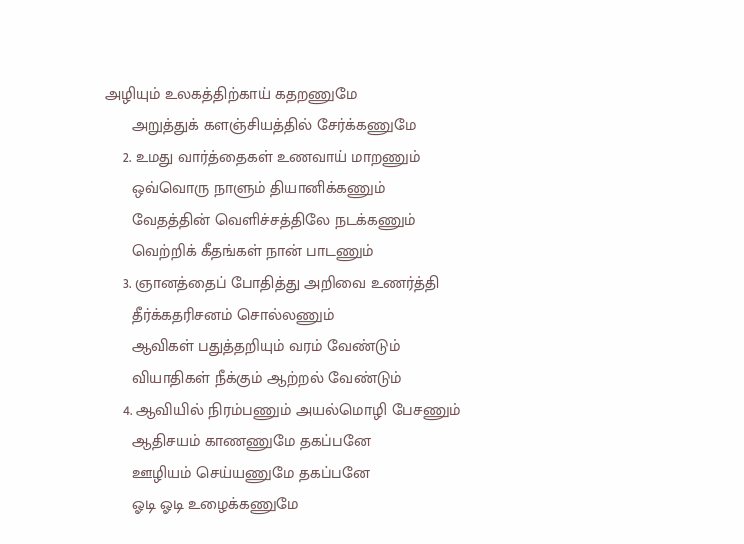அழியும் உலகத்திற்காய் கதறணுமே
      அறுத்துக் களஞ்சியத்தில் சேர்க்கணுமே
    2. உமது வார்த்தைகள் உணவாய் மாறணும்
      ஒவ்வொரு நாளும் தியானிக்கணும்
      வேதத்தின் வெளிச்சத்திலே நடக்கணும்
      வெற்றிக் கீதங்கள் நான் பாடணும்
    3. ஞானத்தைப் போதித்து அறிவை உணர்த்தி
      தீர்க்கதரிசனம் சொல்லணும்
      ஆவிகள் பதுத்தறியும் வரம் வேண்டும்
      வியாதிகள் நீக்கும் ஆற்றல் வேண்டும்
    4. ஆவியில் நிரம்பணும் அயல்மொழி பேசணும்
      ஆதிசயம் காணணுமே தகப்பனே
      ஊழியம் செய்யணுமே தகப்பனே
      ஓடி ஓடி உழைக்கணுமே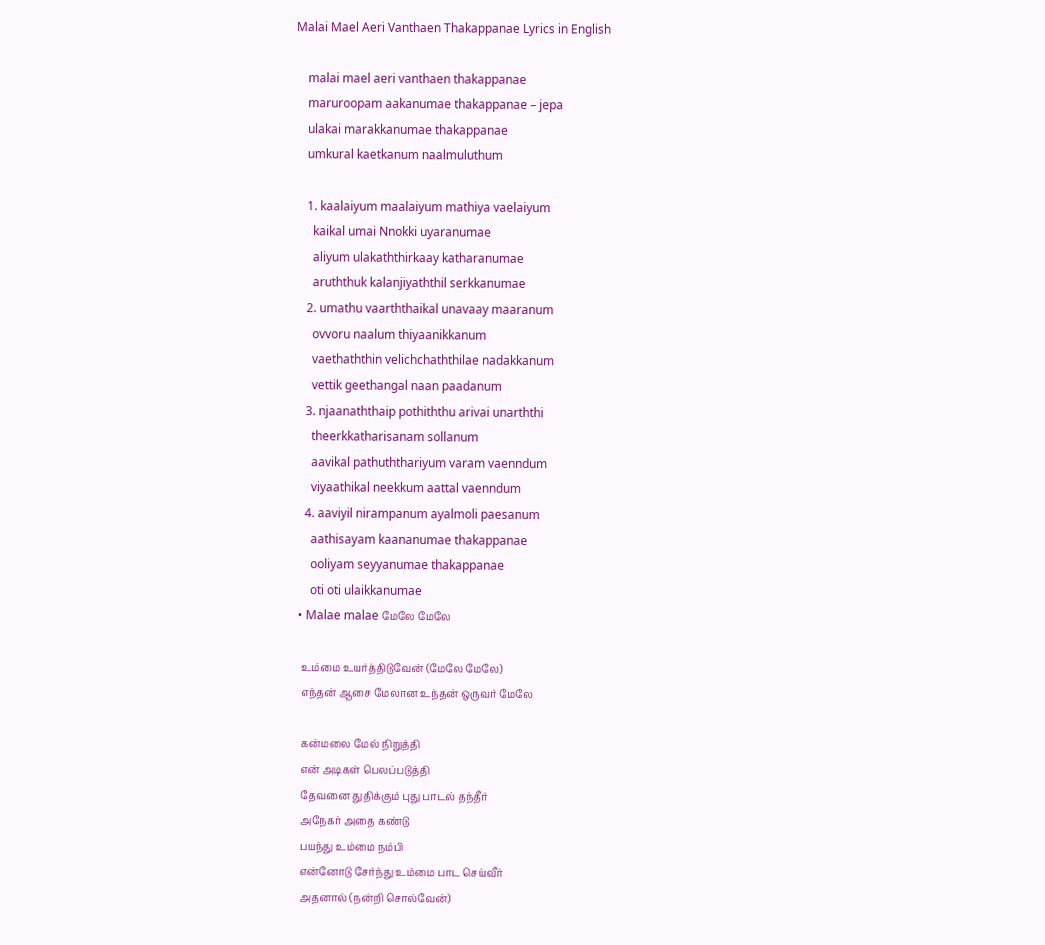Malai Mael Aeri Vanthaen Thakappanae Lyrics in English

    malai mael aeri vanthaen thakappanae
    maruroopam aakanumae thakappanae – jepa
    ulakai marakkanumae thakappanae
    umkural kaetkanum naalmuluthum

    1. kaalaiyum maalaiyum mathiya vaelaiyum
      kaikal umai Nnokki uyaranumae
      aliyum ulakaththirkaay katharanumae
      aruththuk kalanjiyaththil serkkanumae
    2. umathu vaarththaikal unavaay maaranum
      ovvoru naalum thiyaanikkanum
      vaethaththin velichchaththilae nadakkanum
      vettik geethangal naan paadanum
    3. njaanaththaip pothiththu arivai unarththi
      theerkkatharisanam sollanum
      aavikal pathuththariyum varam vaenndum
      viyaathikal neekkum aattal vaenndum
    4. aaviyil nirampanum ayalmoli paesanum
      aathisayam kaananumae thakappanae
      ooliyam seyyanumae thakappanae
      oti oti ulaikkanumae
  • Malae malae மேலே மேலே

    உம்மை உயர்த்திடுவேன் (மேலே மேலே)
    எந்தன் ஆசை மேலான உந்தன் ஒருவர் மேலே

    கன்மலை மேல் நிறுத்தி
    என் அடிகள் பெலப்படுத்தி
    தேவனை துதிக்கும் புது பாடல் தந்தீர்
    அநேகர் அதை கண்டு
    பயந்து உம்மை நம்பி
    என்னோடு சேர்ந்து உம்மை பாட செய்வீர்
    அதனால் (நன்றி சொல்வேன்)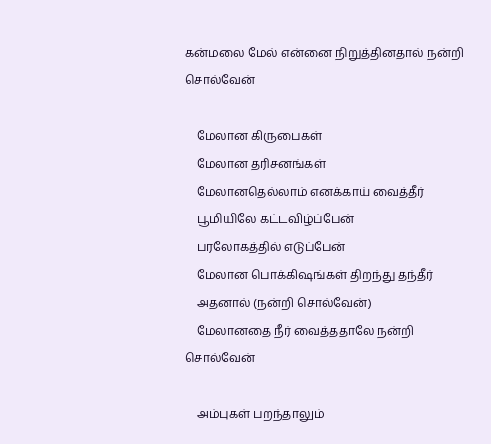கன்மலை மேல் என்னை நிறுத்தினதால் நன்றி சொல்வேன்

    மேலான கிருபைகள்
    மேலான தரிசனங்கள்
    மேலானதெல்லாம் எனக்காய் வைத்தீர்
    பூமியிலே கட்டவிழ்ப்பேன்
    பரலோகத்தில் எடுப்பேன்
    மேலான பொக்கிஷங்கள் திறந்து தந்தீர்
    அதனால் (நன்றி சொல்வேன்)
    மேலானதை நீர் வைத்ததாலே நன்றி சொல்வேன்

    அம்புகள் பறந்தாலும்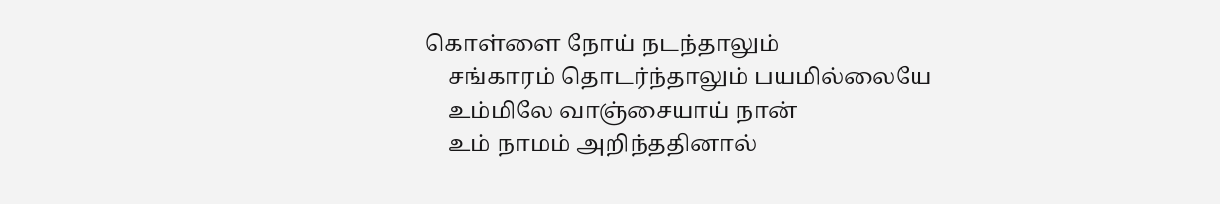கொள்ளை நோய் நடந்தாலும்
    சங்காரம் தொடர்ந்தாலும் பயமில்லையே
    உம்மிலே வாஞ்சையாய் நான்
    உம் நாமம் அறிந்ததினால்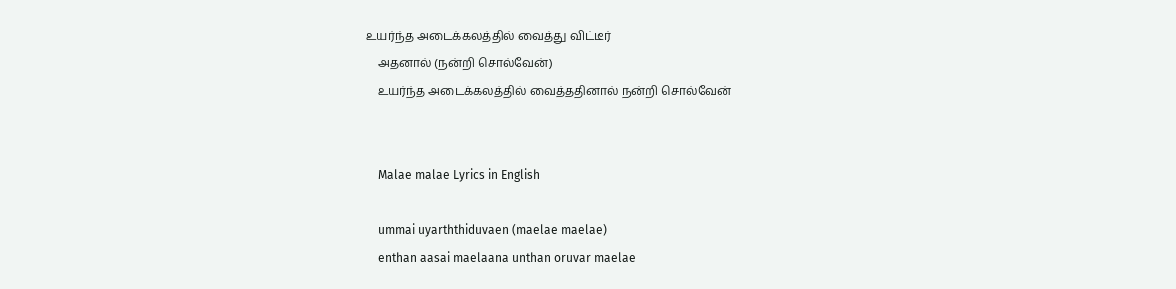உயர்ந்த அடைக்கலத்தில் வைத்து விட்டீர்
    அதனால் (நன்றி சொல்வேன்)
    உயர்ந்த அடைக்கலத்தில் வைத்ததினால் நன்றி சொல்வேன்


    Malae malae Lyrics in English

    ummai uyarththiduvaen (maelae maelae)
    enthan aasai maelaana unthan oruvar maelae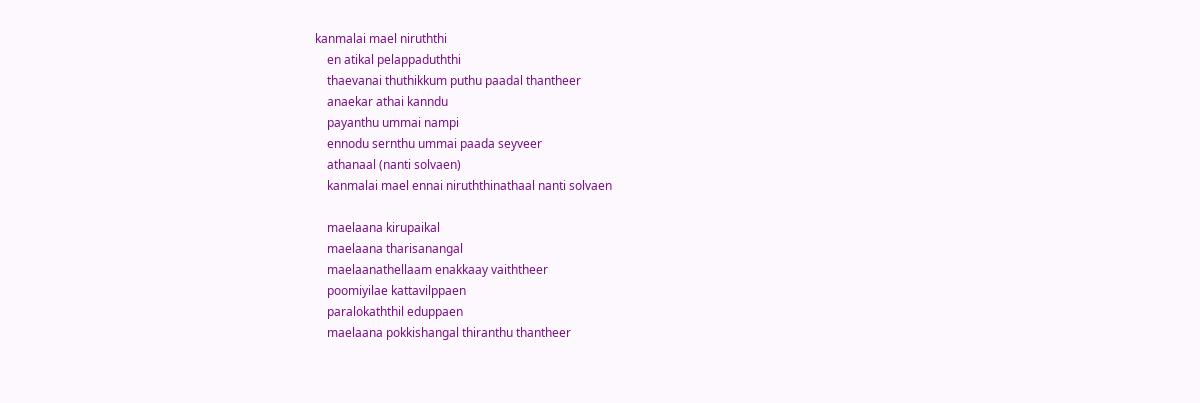kanmalai mael niruththi
    en atikal pelappaduththi
    thaevanai thuthikkum puthu paadal thantheer
    anaekar athai kanndu
    payanthu ummai nampi
    ennodu sernthu ummai paada seyveer
    athanaal (nanti solvaen)
    kanmalai mael ennai niruththinathaal nanti solvaen

    maelaana kirupaikal
    maelaana tharisanangal
    maelaanathellaam enakkaay vaiththeer
    poomiyilae kattavilppaen
    paralokaththil eduppaen
    maelaana pokkishangal thiranthu thantheer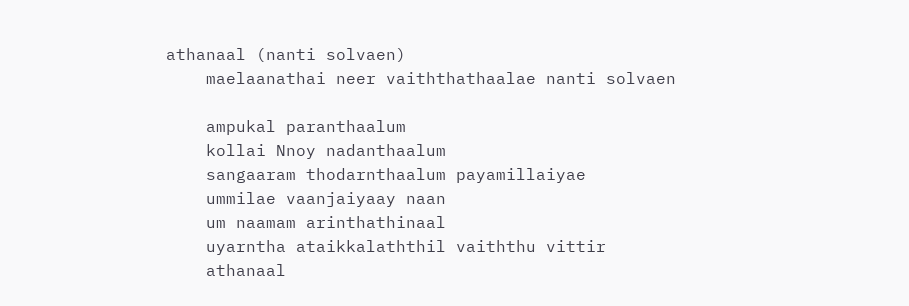athanaal (nanti solvaen)
    maelaanathai neer vaiththathaalae nanti solvaen

    ampukal paranthaalum
    kollai Nnoy nadanthaalum
    sangaaram thodarnthaalum payamillaiyae
    ummilae vaanjaiyaay naan
    um naamam arinthathinaal
    uyarntha ataikkalaththil vaiththu vittir
    athanaal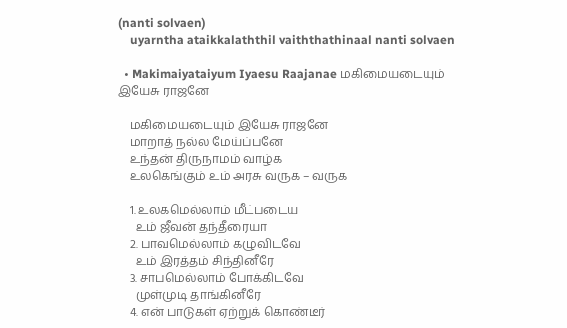(nanti solvaen)
    uyarntha ataikkalaththil vaiththathinaal nanti solvaen

  • Makimaiyataiyum Iyaesu Raajanae மகிமையடையும் இயேசு ராஜனே

    மகிமையடையும் இயேசு ராஜனே
    மாறாத் நல்ல மேய்ப்பனே
    உந்தன் திருநாமம் வாழ்க
    உலகெங்கும் உம் அரசு வருக – வருக

    1. உலகமெல்லாம் மீட்படைய
      உம் ஜீவன் தந்தீரையா
    2. பாவமெல்லாம் கழுவிடவே
      உம் இரத்தம் சிந்தினீரே
    3. சாபமெல்லாம் போக்கிடவே
      முள்முடி தாங்கினீரே
    4. என் பாடுகள் ஏற்றுக் கொண்டீர்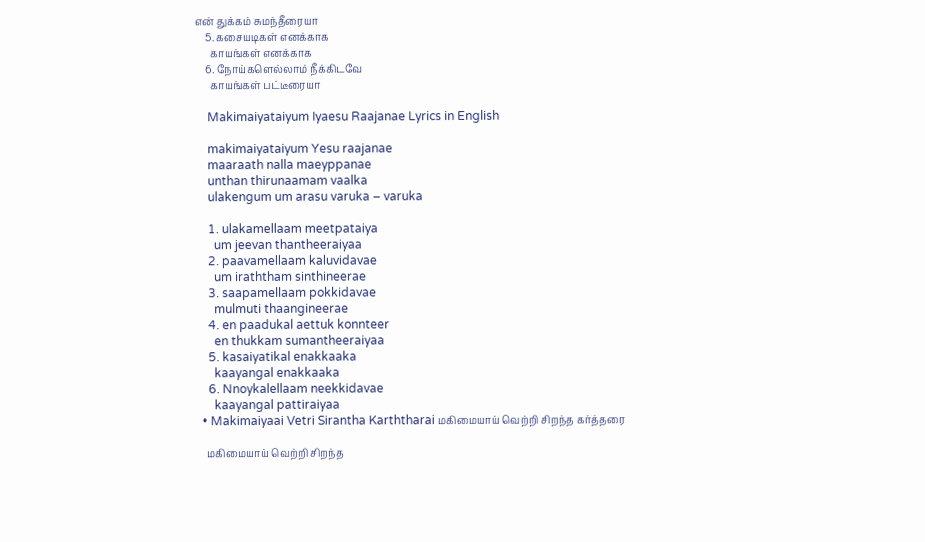என் துக்கம் சுமந்தீரையா
    5. கசையடிகள் எனக்காக
      காயங்கள் எனக்காக
    6. நோய்களெல்லாம் நீக்கிடவே
      காயங்கள் பட்டீரையா

    Makimaiyataiyum Iyaesu Raajanae Lyrics in English

    makimaiyataiyum Yesu raajanae
    maaraath nalla maeyppanae
    unthan thirunaamam vaalka
    ulakengum um arasu varuka – varuka

    1. ulakamellaam meetpataiya
      um jeevan thantheeraiyaa
    2. paavamellaam kaluvidavae
      um iraththam sinthineerae
    3. saapamellaam pokkidavae
      mulmuti thaangineerae
    4. en paadukal aettuk konnteer
      en thukkam sumantheeraiyaa
    5. kasaiyatikal enakkaaka
      kaayangal enakkaaka
    6. Nnoykalellaam neekkidavae
      kaayangal pattiraiyaa
  • Makimaiyaai Vetri Sirantha Karththarai மகிமையாய் வெற்றி சிறந்த கர்த்தரை

    மகிமையாய் வெற்றி சிறந்த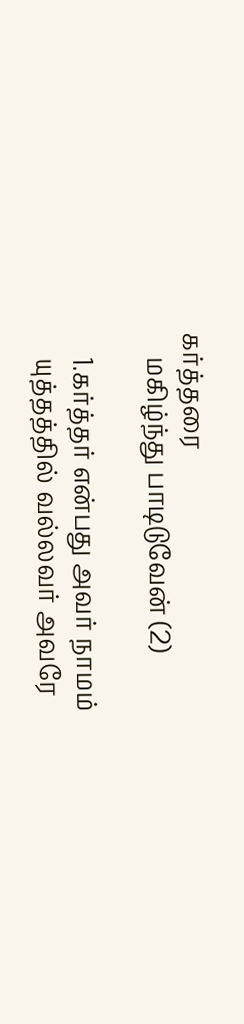கர்த்தரை
    மகிழ்ந்து பாடிடுவேன் (2)

    1.கர்த்தர் என்பது அவர் நாமம்
    யுத்தத்தில் வல்லவர் அவரே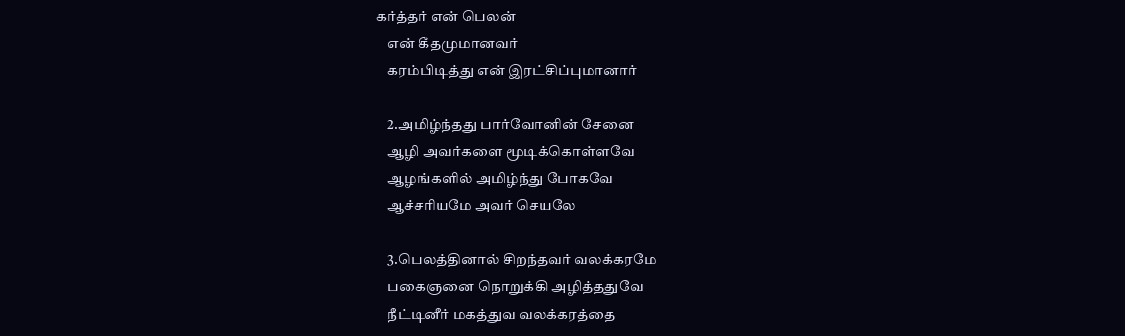கர்த்தர் என் பெலன்
    என் கீதமுமானவர்
    கரம்பிடித்து என் இரட்சிப்புமானார்

    2.அமிழ்ந்தது பார்வோனின் சேனை
    ஆழி அவர்களை மூடிக்கொள்ளவே
    ஆழங்களில் அமிழ்ந்து போகவே
    ஆச்சரியமே அவர் செயலே

    3.பெலத்தினால் சிறந்தவர் வலக்கரமே
    பகைஞனை நொறுக்கி அழித்ததுவே
    நீட்டினீர் மகத்துவ வலக்கரத்தை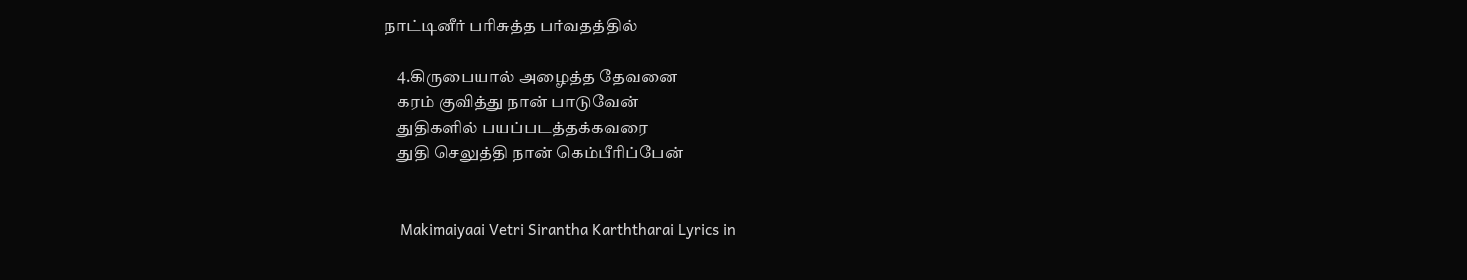நாட்டினீர் பரிசுத்த பர்வதத்தில்

    4.கிருபையால் அழைத்த தேவனை
    கரம் குவித்து நான் பாடுவேன்
    துதிகளில் பயப்படத்தக்கவரை
    துதி செலுத்தி நான் கெம்பீரிப்பேன்


    Makimaiyaai Vetri Sirantha Karththarai Lyrics in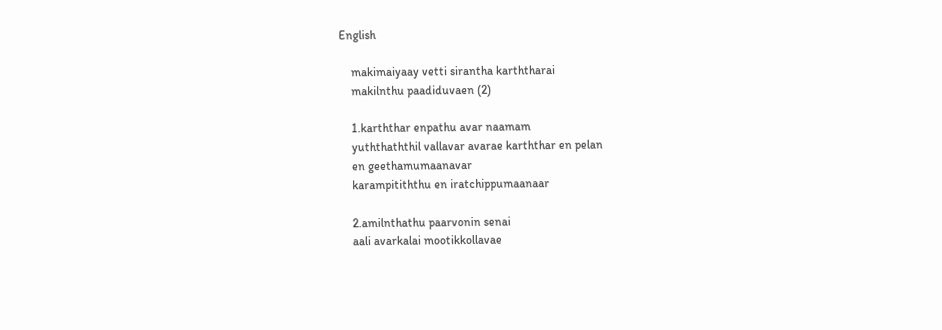English

    makimaiyaay vetti sirantha karththarai
    makilnthu paadiduvaen (2)

    1.karththar enpathu avar naamam
    yuththaththil vallavar avarae karththar en pelan
    en geethamumaanavar
    karampitiththu en iratchippumaanaar

    2.amilnthathu paarvonin senai
    aali avarkalai mootikkollavae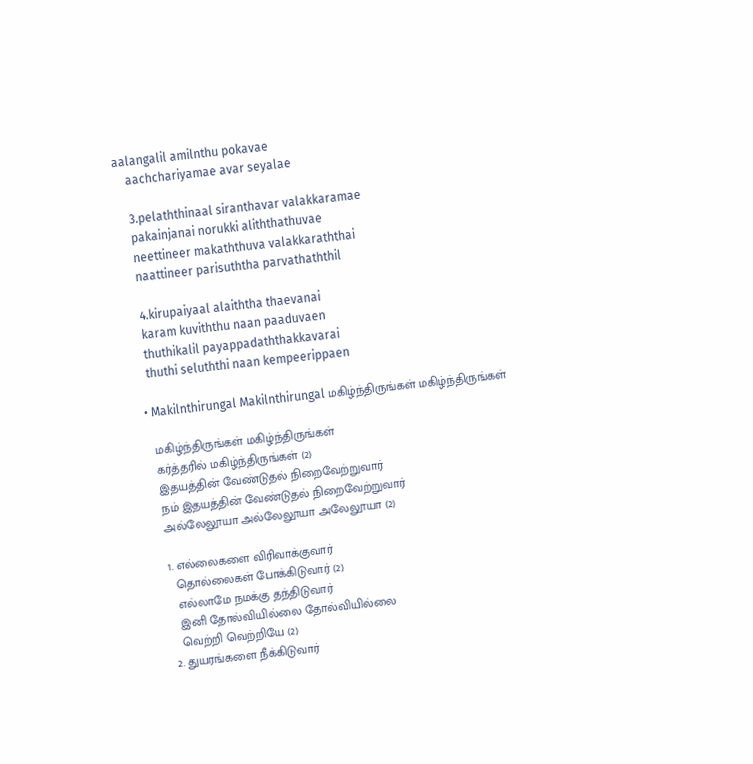aalangalil amilnthu pokavae
    aachchariyamae avar seyalae

    3.pelaththinaal siranthavar valakkaramae
    pakainjanai norukki aliththathuvae
    neettineer makaththuva valakkaraththai
    naattineer parisuththa parvathaththil

    4.kirupaiyaal alaiththa thaevanai
    karam kuviththu naan paaduvaen
    thuthikalil payappadaththakkavarai
    thuthi seluththi naan kempeerippaen

  • Makilnthirungal Makilnthirungal மகிழ்ந்திருங்கள் மகிழ்ந்திருங்கள்

    மகிழ்ந்திருங்கள் மகிழ்ந்திருங்கள்
    கர்த்தரில் மகிழ்ந்திருங்கள் (2)
    இதயத்தின் வேண்டுதல் நிறைவேற்றுவார்
    நம் இதயத்தின் வேண்டுதல் நிறைவேற்றுவார்
    அல்லேலூயா அல்லேலூயா அலேலூயா (2)

    1. எல்லைகளை விரிவாக்குவார்
      தொல்லைகள் போக்கிடுவார் (2)
      எல்லாமே நமக்கு தந்திடுவார்
      இனி தோல்வியில்லை தோல்வியில்லை
      வெற்றி வெற்றியே (2)
    2. துயரங்களை நீக்கிடுவார்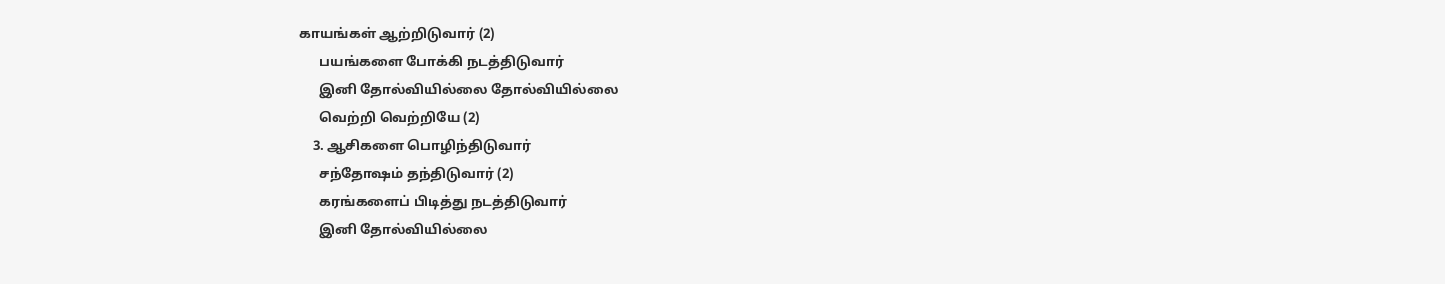காயங்கள் ஆற்றிடுவார் (2)
      பயங்களை போக்கி நடத்திடுவார்
      இனி தோல்வியில்லை தோல்வியில்லை
      வெற்றி வெற்றியே (2)
    3. ஆசிகளை பொழிந்திடுவார்
      சந்தோஷம் தந்திடுவார் (2)
      கரங்களைப் பிடித்து நடத்திடுவார்
      இனி தோல்வியில்லை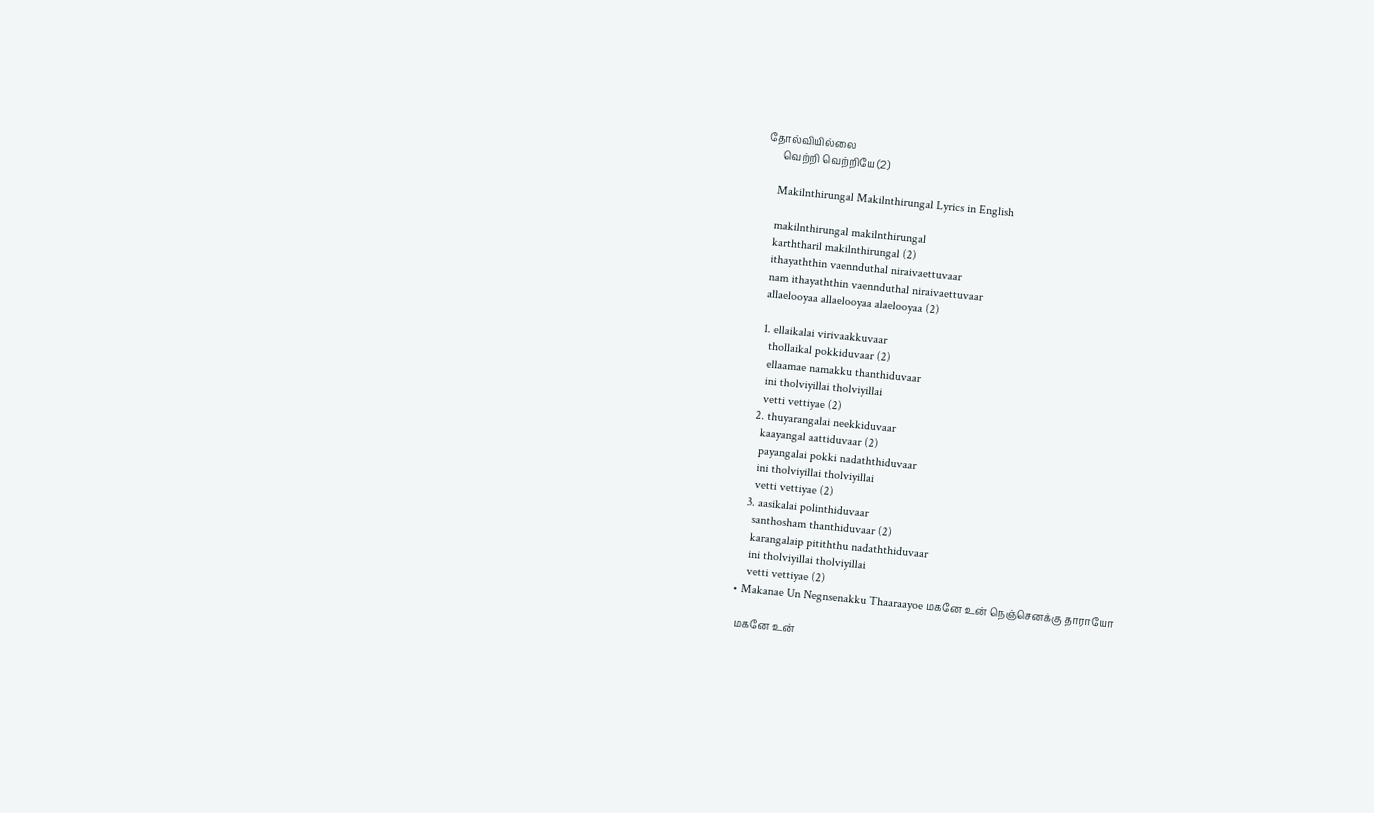தோல்வியில்லை
      வெற்றி வெற்றியே (2)

    Makilnthirungal Makilnthirungal Lyrics in English

    makilnthirungal makilnthirungal
    karththaril makilnthirungal (2)
    ithayaththin vaennduthal niraivaettuvaar
    nam ithayaththin vaennduthal niraivaettuvaar
    allaelooyaa allaelooyaa alaelooyaa (2)

    1. ellaikalai virivaakkuvaar
      thollaikal pokkiduvaar (2)
      ellaamae namakku thanthiduvaar
      ini tholviyillai tholviyillai
      vetti vettiyae (2)
    2. thuyarangalai neekkiduvaar
      kaayangal aattiduvaar (2)
      payangalai pokki nadaththiduvaar
      ini tholviyillai tholviyillai
      vetti vettiyae (2)
    3. aasikalai polinthiduvaar
      santhosham thanthiduvaar (2)
      karangalaip pitiththu nadaththiduvaar
      ini tholviyillai tholviyillai
      vetti vettiyae (2)
  • Makanae Un Negnsenakku Thaaraayoe மகனே உன் நெஞ்செனக்கு தாராயோ

    மகனே உன்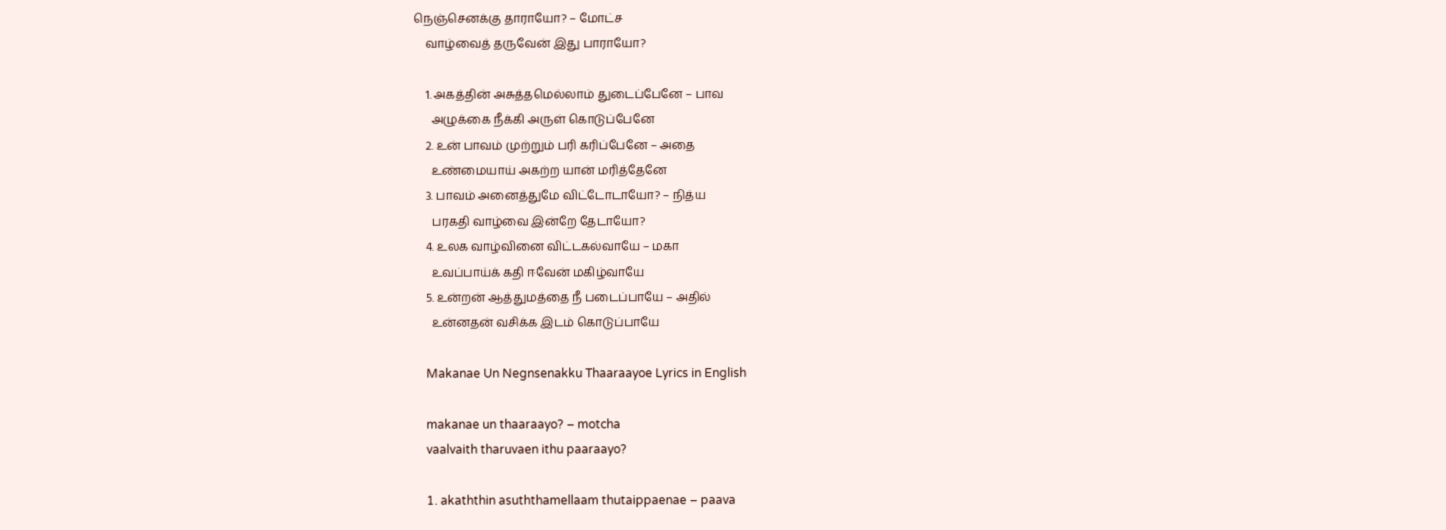நெஞ்செனக்கு தாராயோ? – மோட்ச
    வாழ்வைத் தருவேன் இது பாராயோ?

    1. அகத்தின் அசுத்தமெல்லாம் துடைப்பேனே – பாவ
      அழுக்கை நீக்கி அருள் கொடுப்பேனே
    2. உன் பாவம் முற்றும் பரி கரிப்பேனே – அதை
      உண்மையாய் அகற்ற யான் மரித்தேனே
    3. பாவம் அனைத்துமே விட்டோடாயோ? – நித்ய
      பரகதி வாழ்வை இன்றே தேடாயோ?
    4. உலக வாழ்வினை விட்டகல்வாயே – மகா
      உவப்பாய்க் கதி ஈவேன் மகிழ்வாயே
    5. உன்றன் ஆத்துமத்தை நீ படைப்பாயே – அதில்
      உன்னதன் வசிக்க இடம் கொடுப்பாயே

    Makanae Un Negnsenakku Thaaraayoe Lyrics in English

    makanae un thaaraayo? – motcha
    vaalvaith tharuvaen ithu paaraayo?

    1. akaththin asuththamellaam thutaippaenae – paava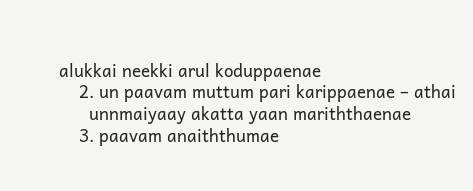alukkai neekki arul koduppaenae
    2. un paavam muttum pari karippaenae – athai
      unnmaiyaay akatta yaan mariththaenae
    3. paavam anaiththumae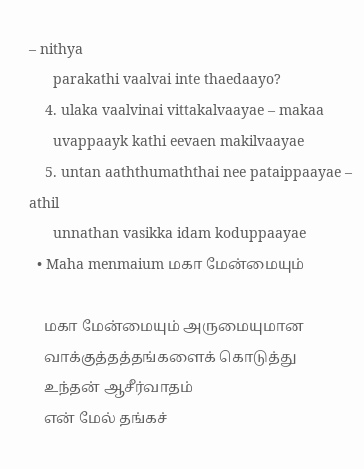– nithya
      parakathi vaalvai inte thaedaayo?
    4. ulaka vaalvinai vittakalvaayae – makaa
      uvappaayk kathi eevaen makilvaayae
    5. untan aaththumaththai nee pataippaayae – athil
      unnathan vasikka idam koduppaayae
  • Maha menmaium மகா மேன்மையும்

    மகா மேன்மையும் அருமையுமான
    வாக்குத்தத்தங்களைக் கொடுத்து
    உந்தன் ஆசீர்வாதம்
    என் மேல் தங்கச்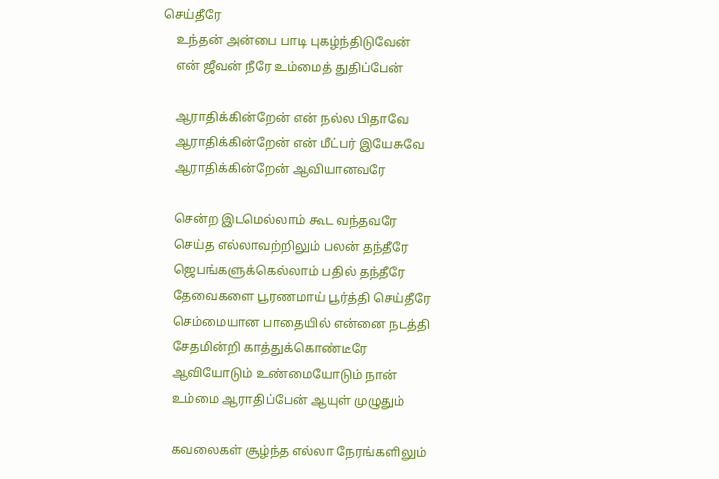செய்தீரே
    உந்தன் அன்பை பாடி புகழ்ந்திடுவேன்
    என் ஜீவன் நீரே உம்மைத் துதிப்பேன்

    ஆராதிக்கின்றேன் என் நல்ல பிதாவே
    ஆராதிக்கின்றேன் என் மீட்பர் இயேசுவே
    ஆராதிக்கின்றேன் ஆவியானவரே

    சென்ற இடமெல்லாம் கூட வந்தவரே
    செய்த எல்லாவற்றிலும் பலன் தந்தீரே
    ஜெபங்களுக்கெல்லாம் பதில் தந்தீரே
    தேவைகளை பூரணமாய் பூர்த்தி செய்தீரே
    செம்மையான பாதையில் என்னை நடத்தி
    சேதமின்றி காத்துக்கொண்டீரே
    ஆவியோடும் உண்மையோடும் நான்
    உம்மை ஆராதிப்பேன் ஆயுள் முழுதும்

    கவலைகள் சூழ்ந்த எல்லா நேரங்களிலும்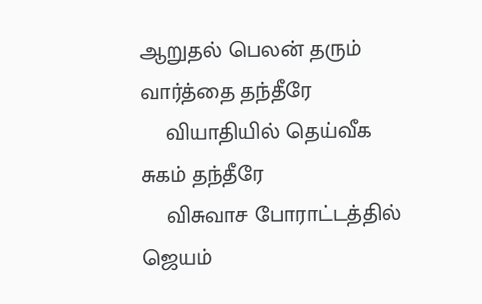ஆறுதல் பெலன் தரும் வார்த்தை தந்தீரே
    வியாதியில் தெய்வீக சுகம் தந்தீரே
    விசுவாச போராட்டத்தில் ஜெயம்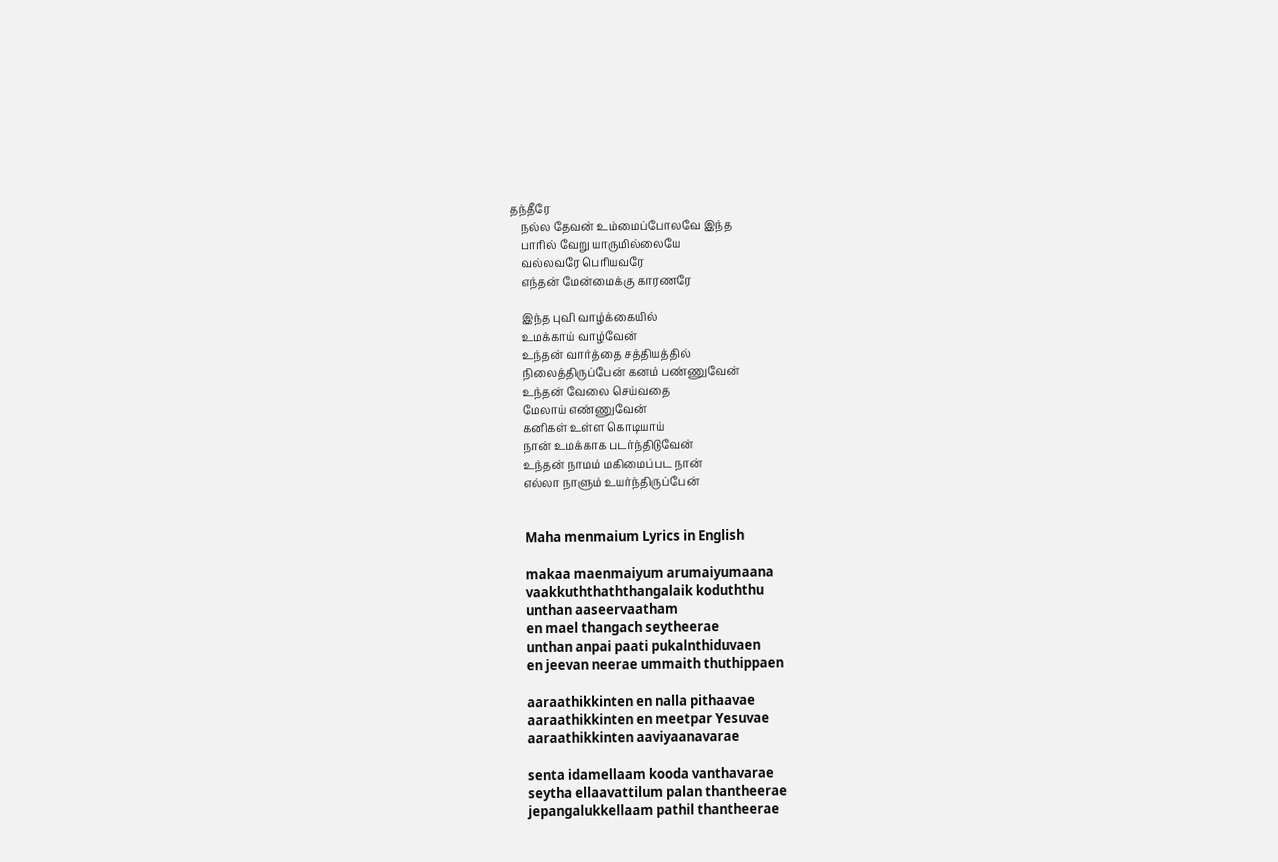தந்தீரே
    நல்ல தேவன் உம்மைப்போலவே இந்த
    பாரில் வேறு யாருமில்லையே
    வல்லவரே பெரியவரே
    எந்தன் மேன்மைக்கு காரணரே

    இந்த புவி வாழ்க்கையில்
    உமக்காய் வாழ்வேன்
    உந்தன் வார்த்தை சத்தியத்தில்
    நிலைத்திருப்பேன் கனம் பண்ணுவேன்
    உந்தன் வேலை செய்வதை
    மேலாய் எண்ணுவேன்
    கனிகள் உள்ள கொடியாய்
    நான் உமக்காக படர்ந்திடுவேன்
    உந்தன் நாமம் மகிமைப்பட நான்
    எல்லா நாளும் உயர்ந்திருப்பேன்


    Maha menmaium Lyrics in English

    makaa maenmaiyum arumaiyumaana
    vaakkuththaththangalaik koduththu
    unthan aaseervaatham
    en mael thangach seytheerae
    unthan anpai paati pukalnthiduvaen
    en jeevan neerae ummaith thuthippaen

    aaraathikkinten en nalla pithaavae
    aaraathikkinten en meetpar Yesuvae
    aaraathikkinten aaviyaanavarae

    senta idamellaam kooda vanthavarae
    seytha ellaavattilum palan thantheerae
    jepangalukkellaam pathil thantheerae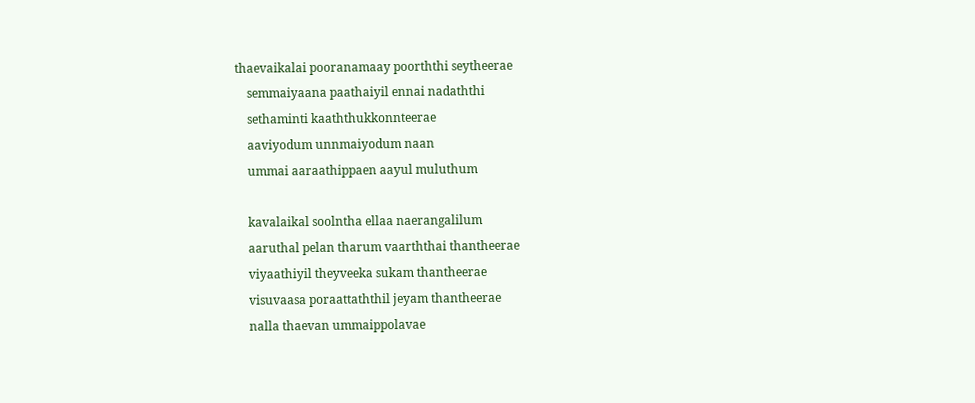thaevaikalai pooranamaay poorththi seytheerae
    semmaiyaana paathaiyil ennai nadaththi
    sethaminti kaaththukkonnteerae
    aaviyodum unnmaiyodum naan
    ummai aaraathippaen aayul muluthum

    kavalaikal soolntha ellaa naerangalilum
    aaruthal pelan tharum vaarththai thantheerae
    viyaathiyil theyveeka sukam thantheerae
    visuvaasa poraattaththil jeyam thantheerae
    nalla thaevan ummaippolavae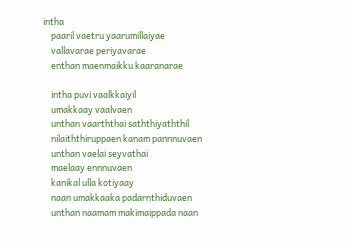intha
    paaril vaetru yaarumillaiyae
    vallavarae periyavarae
    enthan maenmaikku kaaranarae

    intha puvi vaalkkaiyil
    umakkaay vaalvaen
    unthan vaarththai saththiyaththil
    nilaiththiruppaen kanam pannnuvaen
    unthan vaelai seyvathai
    maelaay ennnuvaen
    kanikal ulla kotiyaay
    naan umakkaaka padarnthiduvaen
    unthan naamam makimaippada naan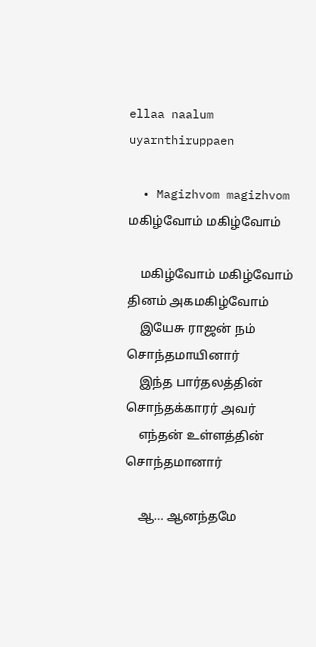ellaa naalum uyarnthiruppaen

  • Magizhvom magizhvom மகிழ்வோம் மகிழ்வோம்

    மகிழ்வோம் மகிழ்வோம் தினம் அகமகிழ்வோம்
    இயேசு ராஜன் நம் சொந்தமாயினார்
    இந்த பார்தலத்தின் சொந்தக்காரர் அவர்
    எந்தன் உள்ளத்தின் சொந்தமானார்

    ஆ… ஆனந்தமே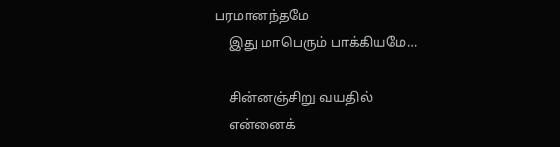பரமானந்தமே
    இது மாபெரும் பாக்கியமே…

    சின்னஞ்சிறு வயதில்
    என்னைக்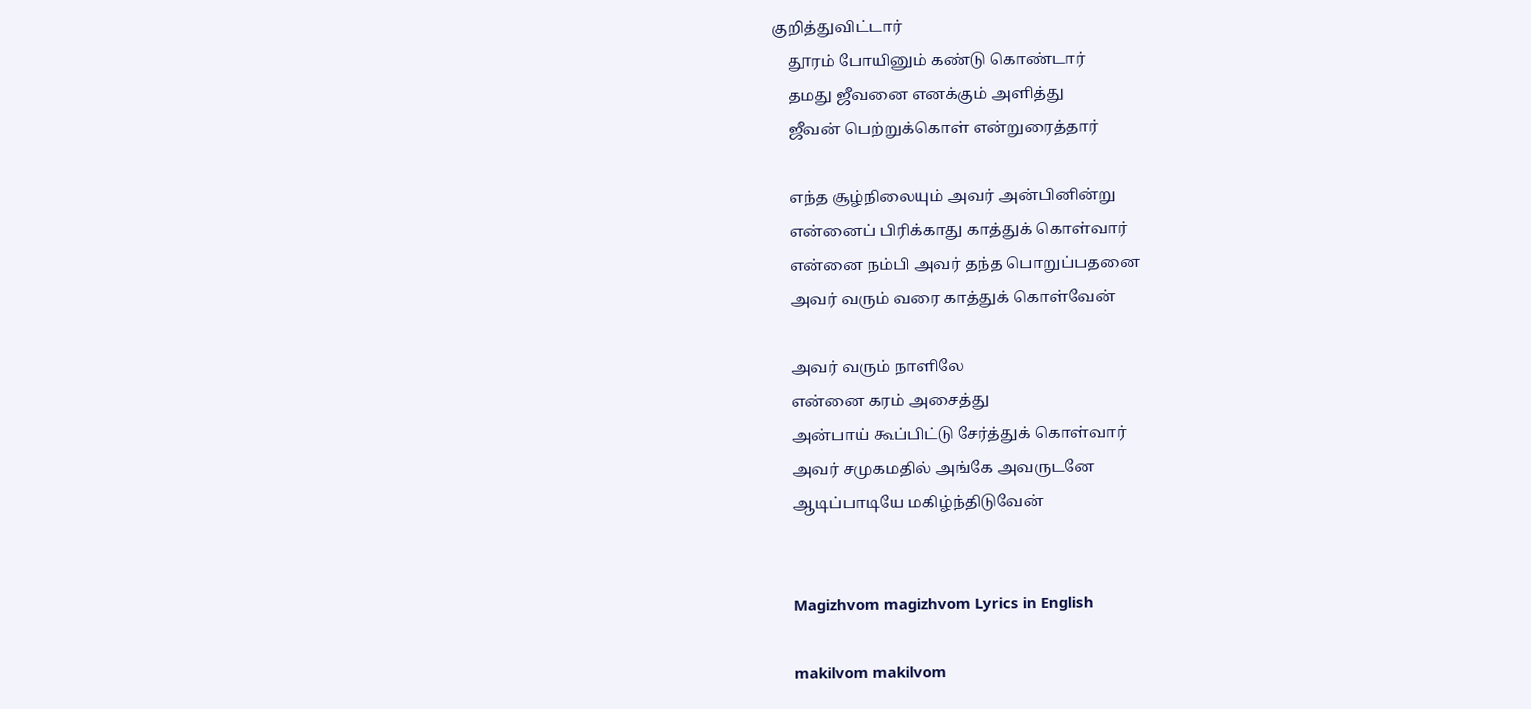குறித்துவிட்டார்
    தூரம் போயினும் கண்டு கொண்டார்
    தமது ஜீவனை எனக்கும் அளித்து
    ஜீவன் பெற்றுக்கொள் என்றுரைத்தார்

    எந்த சூழ்நிலையும் அவர் அன்பினின்று
    என்னைப் பிரிக்காது காத்துக் கொள்வார்
    என்னை நம்பி அவர் தந்த பொறுப்பதனை
    அவர் வரும் வரை காத்துக் கொள்வேன்

    அவர் வரும் நாளிலே
    என்னை கரம் அசைத்து
    அன்பாய் கூப்பிட்டு சேர்த்துக் கொள்வார்
    அவர் சமுகமதில் அங்கே அவருடனே
    ஆடிப்பாடியே மகிழ்ந்திடுவேன்


    Magizhvom magizhvom Lyrics in English

    makilvom makilvom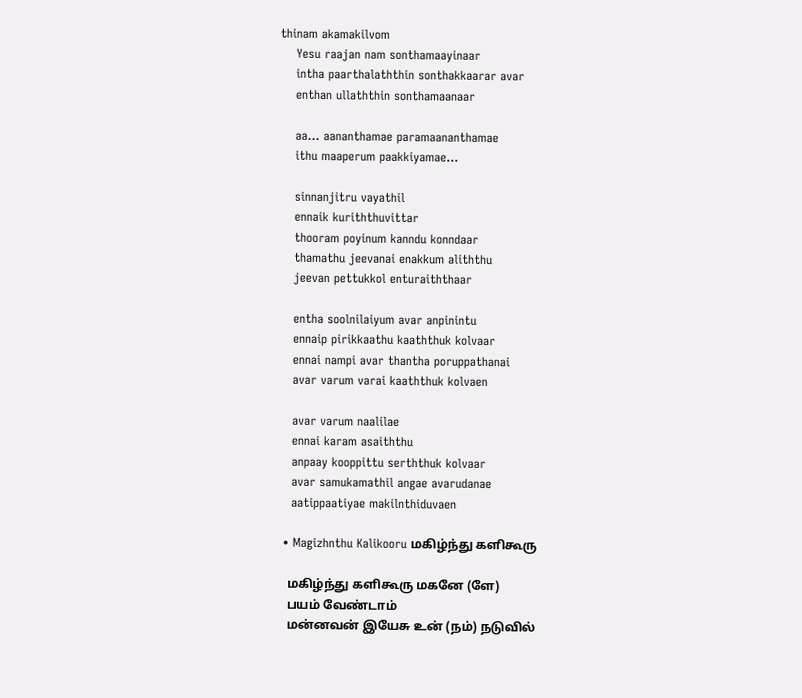thinam akamakilvom
    Yesu raajan nam sonthamaayinaar
    intha paarthalaththin sonthakkaarar avar
    enthan ullaththin sonthamaanaar

    aa… aananthamae paramaananthamae
    ithu maaperum paakkiyamae…

    sinnanjitru vayathil
    ennaik kuriththuvittar
    thooram poyinum kanndu konndaar
    thamathu jeevanai enakkum aliththu
    jeevan pettukkol enturaiththaar

    entha soolnilaiyum avar anpinintu
    ennaip pirikkaathu kaaththuk kolvaar
    ennai nampi avar thantha poruppathanai
    avar varum varai kaaththuk kolvaen

    avar varum naalilae
    ennai karam asaiththu
    anpaay kooppittu serththuk kolvaar
    avar samukamathil angae avarudanae
    aatippaatiyae makilnthiduvaen

  • Magizhnthu Kalikooru மகிழ்ந்து களிகூரு

    மகிழ்ந்து களிகூரு மகனே (ளே)
    பயம் வேண்டாம்
    மன்னவன் இயேசு உன் (நம்) நடுவில்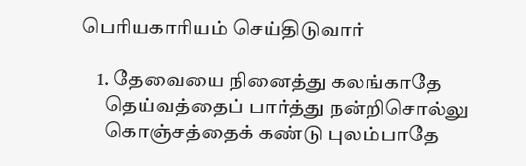பெரியகாரியம் செய்திடுவார்

    1. தேவையை நினைத்து கலங்காதே
      தெய்வத்தைப் பார்த்து நன்றிசொல்லு
      கொஞ்சத்தைக் கண்டு புலம்பாதே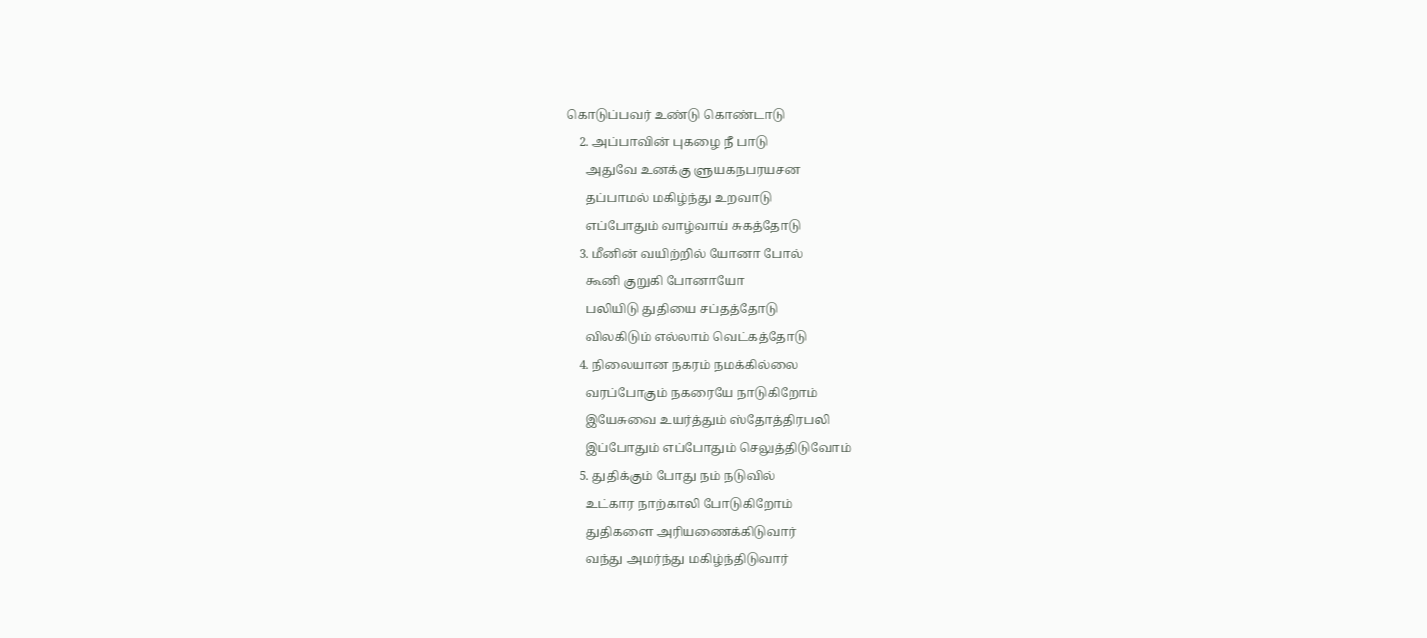கொடுப்பவர் உண்டு கொண்டாடு
    2. அப்பாவின் புகழை நீ பாடு
      அதுவே உனக்கு ளுயகநபரயசன
      தப்பாமல் மகிழ்ந்து உறவாடு
      எப்போதும் வாழ்வாய் சுகத்தோடு
    3. மீனின் வயிற்றில் யோனா போல்
      கூனி குறுகி போனாயோ
      பலியிடு துதியை சப்தத்தோடு
      விலகிடும் எல்லாம் வெட்கத்தோடு
    4. நிலையான நகரம் நமக்கில்லை
      வரப்போகும் நகரையே நாடுகிறோம்
      இயேசுவை உயர்த்தும் ஸ்தோத்திரபலி
      இப்போதும் எப்போதும் செலுத்திடுவோம்
    5. துதிக்கும் போது நம் நடுவில்
      உட்கார நாற்காலி போடுகிறோம்
      துதிகளை அரியணைக்கிடுவார்
      வந்து அமர்ந்து மகிழ்ந்திடுவார்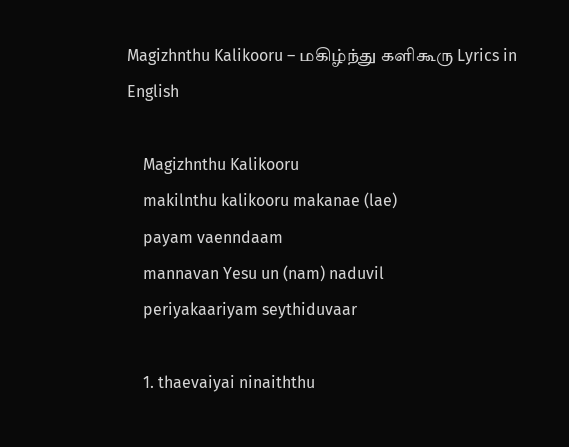Magizhnthu Kalikooru – மகிழ்ந்து களிகூரு Lyrics in English

    Magizhnthu Kalikooru
    makilnthu kalikooru makanae (lae)
    payam vaenndaam
    mannavan Yesu un (nam) naduvil
    periyakaariyam seythiduvaar

    1. thaevaiyai ninaiththu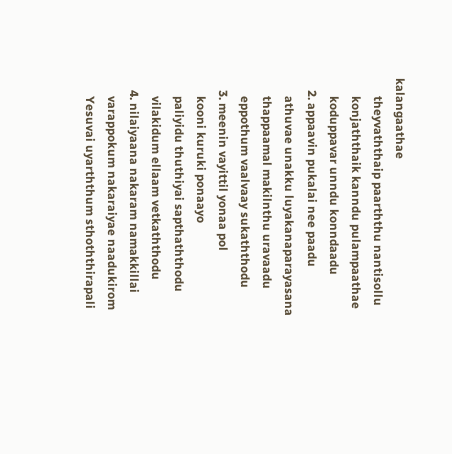kalangaathae
      theyvaththaip paarththu nantisollu
      konjaththaik kanndu pulampaathae
      koduppavar unndu konndaadu
    2. appaavin pukalai nee paadu
      athuvae unakku luyakanaparayasana
      thappaamal makilnthu uravaadu
      eppothum vaalvaay sukaththodu
    3. meenin vayittil yonaa pol
      kooni kuruki ponaayo
      paliyidu thuthiyai sapthaththodu
      vilakidum ellaam vetkaththodu
    4. nilaiyaana nakaram namakkillai
      varappokum nakaraiyae naadukirom
      Yesuvai uyarththum sthoththirapali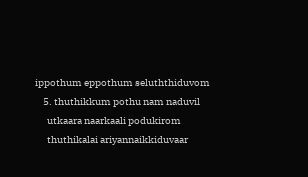ippothum eppothum seluththiduvom
    5. thuthikkum pothu nam naduvil
      utkaara naarkaali podukirom
      thuthikalai ariyannaikkiduvaar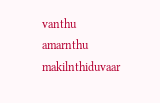vanthu amarnthu makilnthiduvaar